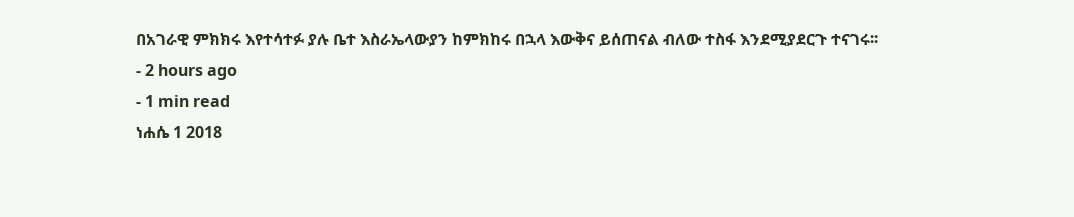በአገራዊ ምክክሩ እየተሳተፉ ያሉ ቤተ እስራኤላውያን ከምክከሩ በኋላ እውቅና ይሰጠናል ብለው ተስፋ እንደሚያደርጉ ተናገሩ፡፡
- 2 hours ago
- 1 min read
ነሐሴ 1 2018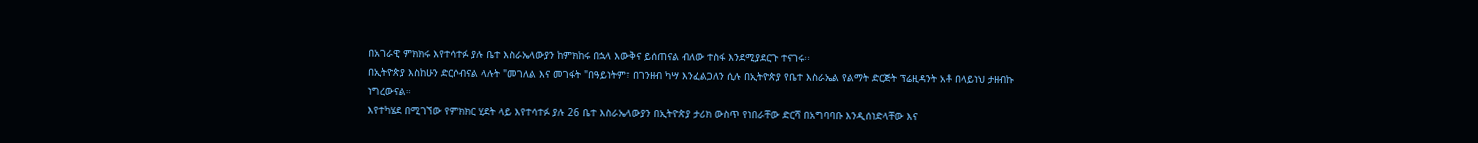በአገራዊ ምክክሩ እየተሳተፉ ያሉ ቤተ እስራኤላውያን ከምክከሩ በኋላ እውቅና ይሰጠናል ብለው ተስፋ እንደሚያደርጉ ተናገሩ፡፡
በኢትዮጵያ እስከሁን ድርሶብናል ላሉት "መገለል እና መገፋት "በዓይነትም፣ በገንዘብ ካሣ እንፈልጋለን ሲሉ በኢትዮጵያ የቤተ እስራኤል የልማት ድርጅት ፕሬዚዳንት አቶ በላይነህ ታዘብኩ ነግረውናል።
እየተካሄደ በሚገኘው የምክክር ሂደት ላይ እየተሳተፉ ያሉ 26 ቤተ እስራኤላውያን በኢትዮጵያ ታሪክ ውስጥ የነበራቸው ድርሻ በአግባባቡ እንዲሰነድላቸው እና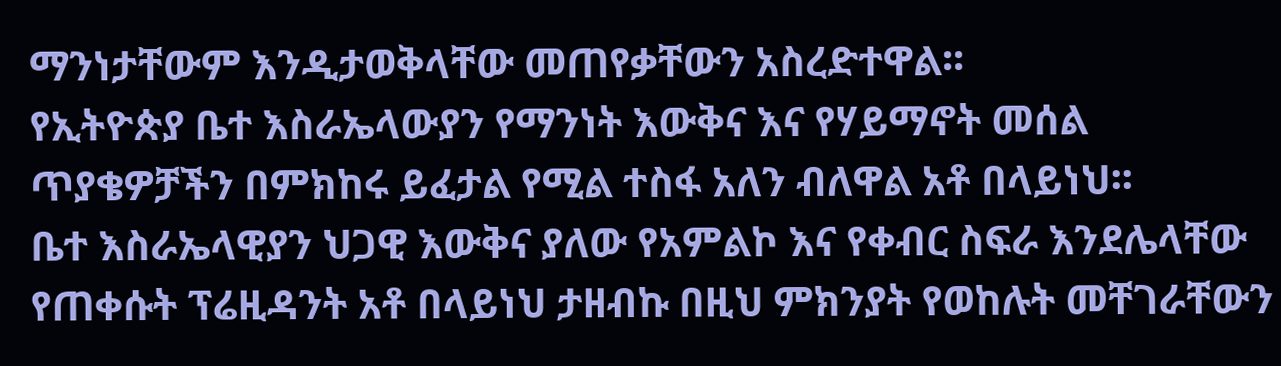ማንነታቸውም እንዲታወቅላቸው መጠየቃቸውን አስረድተዋል፡፡
የኢትዮጵያ ቤተ እስራኤላውያን የማንነት እውቅና እና የሃይማኖት መሰል ጥያቄዎቻችን በምክከሩ ይፈታል የሚል ተስፋ አለን ብለዋል አቶ በላይነህ፡፡
ቤተ እስራኤላዊያን ህጋዊ እውቅና ያለው የአምልኮ እና የቀብር ስፍራ እንደሌላቸው የጠቀሱት ፕሬዚዳንት አቶ በላይነህ ታዘብኩ በዚህ ምክንያት የወከሉት መቸገራቸውን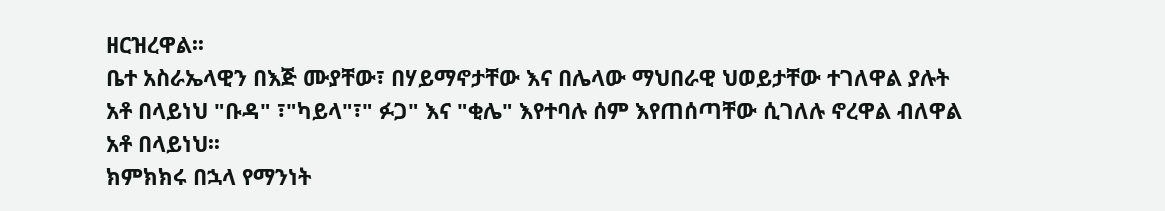ዘርዝረዋል፡፡
ቤተ አስራኤላዊን በእጅ ሙያቸው፣ በሃይማኖታቸው እና በሌላው ማህበራዊ ህወይታቸው ተገለዋል ያሉት አቶ በላይነህ "ቡዳ" ፣"ካይላ"፣" ፉጋ" እና "ቂሌ" እየተባሉ ሰም እየጠሰጣቸው ሲገለሉ ኖረዋል ብለዋል አቶ በላይነህ፡፡
ክምክክሩ በኋላ የማንነት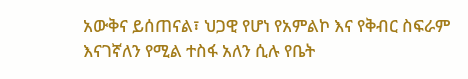አውቅና ይሰጠናል፣ ህጋዊ የሆነ የአምልኮ እና የቅብር ስፍራም እናገኛለን የሚል ተስፋ አለን ሲሉ የቤት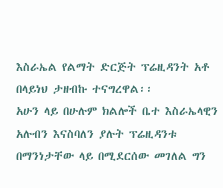እስራኤል የልማት ድርጅት ፕሬዚዳንት አቶ በላይነህ ታዘብኩ ተናግረዋል፡፡
አሁን ላይ በሁሉም ክልሎች ቤተ እስራኤላዊን አሉብን እናስባለን ያሉት ፕሬዚዳንቱ በማንነታቸው ላይ በሚደርሰው መገለል ግን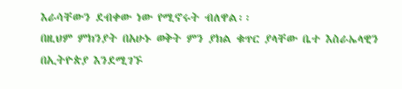እራሳቸውን ደብቀው ነው የሚኖሩት ብለዋል፡፡
በዚህም ምክንያት በአሁኑ ወቅት ምን ያክል ቁጥር ያላቸው ቤተ እስራኤላዊን በኢትዮጵያ እንደሚገኙ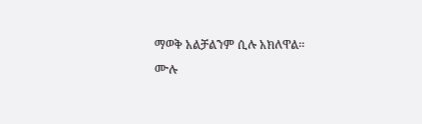ማወቅ አልቻልንም ሲሉ አክለዋል፡፡
ሙሉ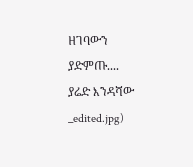ዘገባውን ያድምጡ....
ያሬድ እንዳሻው
_edited.jpg)